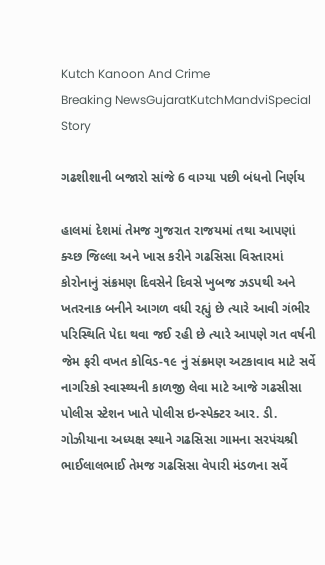Kutch Kanoon And Crime
Breaking NewsGujaratKutchMandviSpecial Story

ગઢશીશાની બજારો સાંજે 6 વાગ્યા પછી બંધનો નિર્ણય

હાલમાં દેશમાં તેમજ ગુજરાત રાજયમાં તથા આપણાં ક્ચ્છ જિલ્લા અને ખાસ કરીને ગઢસિસા વિસ્તારમાં કોરોનાનું સંક્રમણ દિવસેને દિવસે ખુબજ ઝડપથી અને ખતરનાક બનીને આગળ વધી રહ્યું છે ત્યારે આવી ગંભીર પરિસ્થિતિ પેદા થવા જઈ રહી છે ત્યારે આપણે ગત વર્ષની જેમ ફરી વખત કોવિડ-૧૯ નું સંક્રમણ અટકાવાવ માટે સર્વે નાગરિકો સ્વાસ્થ્યની કાળજી લેવા માટે આજે ગઢસીસા પોલીસ સ્ટેશન ખાતે પોલીસ ઇન્સ્પેક્ટર આર. ડી. ગોઝીયાના અધ્યક્ષ સ્થાને ગઢસિસા ગામના સરપંચશ્રી ભાઈલાલભાઈ તેમજ ગઢસિસા વેપારી મંડળના સર્વે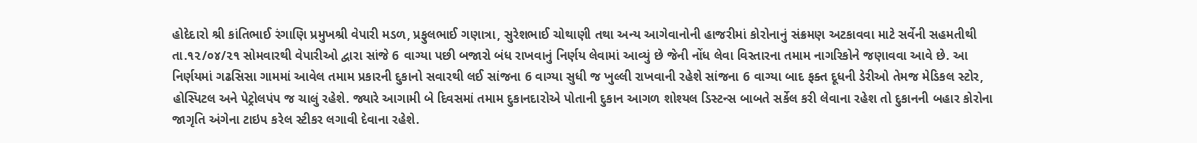હોદેદારો શ્રી કાંતિભાઈ રંગાણિ પ્રમુખશ્રી વેપારી મડળ, પ્રફુલભાઈ ગણાત્રા, સુરેશભાઈ ચોથાણી તથા અન્ય આગેવાનોની હાજરીમાં કોરોનાનું સંક્રમણ અટકાવવા માટે સર્વેની સહમતીથી તા.૧૨/૦૪/૨૧ સોમવારથી વેપારીઓ દ્વારા સાંજે 6 વાગ્યા પછી બજારો બંધ રાખવાનું નિર્ણય લેવામાં આવ્યું છે જેની નોંધ લેવા વિસ્તારના તમામ નાગરિકોને જણાવવા આવે છે. આ નિર્ણયમાં ગઢસિસા ગામમાં આવેલ તમામ પ્રકારની દુકાનો સવારથી લઈ સાંજના 6 વાગ્યા સુધી જ ખુલ્લી રાખવાની રહેશે સાંજના 6 વાગ્યા બાદ ફક્ત દૂધની ડેરીઓ તેમજ મેડિકલ સ્ટોર, હોસ્પિટલ અને પેટ્રોલપંપ જ ચાલું રહેશે. જ્યારે આગામી બે દિવસમાં તમામ દુકાનદારોએ પોતાની દુકાન આગળ શોશ્યલ ડિસ્ટન્સ બાબતે સર્કેલ કરી લેવાના રહેશ તો દુકાનની બહાર કોરોના જાગૃતિ અંગેના ટાઇપ કરેલ સ્ટીકર લગાવી દેવાના રહેશે.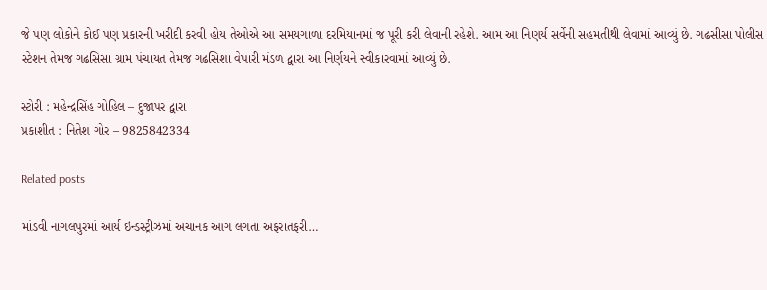જે પણ લોકોને કોઈ પણ પ્રકારની ખરીદી કરવી હોય તેઓએ આ સમયગાળા દરમિયાનમાં જ પૂરી કરી લેવાની રહેશે. આમ આ નિણર્ય સર્વેની સહમતીથી લેવામાં આવ્યું છે. ગઢસીસા પોલીસ સ્ટેશન તેમજ ગઢસિસા ગ્રામ પંચાયત તેમજ ગઢસિશા વેપારી મંડળ દ્વારા આ નિર્ણયને સ્વીકારવામાં આવ્યું છે.

સ્ટોરી : મહેન્દ્રસિંહ ગોહિલ – દુજાપર દ્વારા
પ્રકાશીત : નિતેશ ગોર – 9825842334

Related posts

માંડવી નાગલપુરમાં આર્ય ઇન્ડસ્ટ્રીઝમાં અચાનક આગ લગતા અફરાતફરી…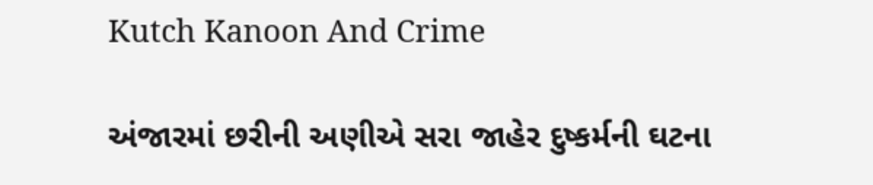Kutch Kanoon And Crime

અંજારમાં છરીની અણીએ સરા જાહેર દુષ્કર્મની ઘટના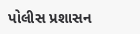પોલીસ પ્રશાસન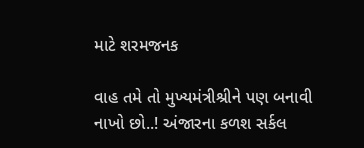માટે શરમજનક

વાહ તમે તો મુખ્યમંત્રીશ્રીને પણ બનાવી નાખો છો..! અંજારના કળશ સર્કલ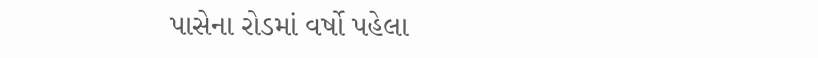પાસેના રોડમાં વર્ષો પહેલા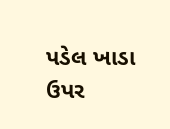પડેલ ખાડા ઉપર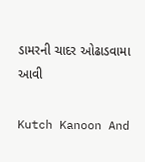ડામરની ચાદર ઓઢાડવામા આવી

Kutch Kanoon And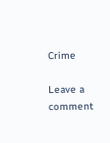Crime

Leave a comment